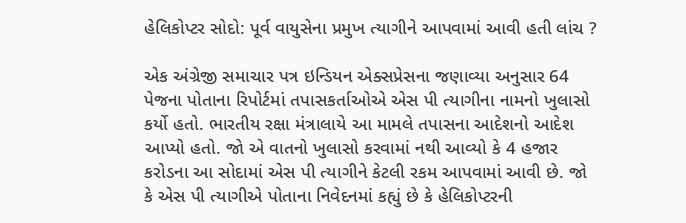હેલિકોપ્ટર સોદો: પૂર્વ વાયુસેના પ્રમુખ ત્યાગીને આપવામાં આવી હતી લાંચ ?

એક અંગ્રેજી સમાચાર પત્ર ઇન્ડિયન એક્સપ્રેસના જણાવ્યા અનુસાર 64 પેજના પોતાના રિપોર્ટમાં તપાસકર્તાઓએ એસ પી ત્યાગીના નામનો ખુલાસો કર્યો હતો. ભારતીય રક્ષા મંત્રાલાયે આ મામલે તપાસના આદેશનો આદેશ આપ્યો હતો. જો એ વાતનો ખુલાસો કરવામાં નથી આવ્યો કે 4 હજાર કરોડના આ સોદામાં એસ પી ત્યાગીને કેટલી રકમ આપવામાં આવી છે. જો કે એસ પી ત્યાગીએ પોતાના નિવેદનમાં કહ્યું છે કે હેલિકોપ્ટરની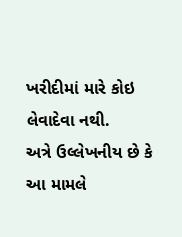ખરીદીમાં મારે કોઇ લેવાદેવા નથી.
અત્રે ઉલ્લેખનીય છે કે આ મામલે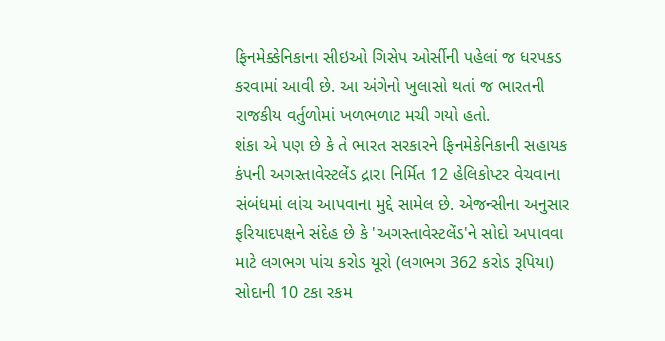ફિનમેક્કેનિકાના સીઇઓ ગિસેપ ઓર્સીની પહેલાં જ ધરપકડ કરવામાં આવી છે. આ અંગેનો ખુલાસો થતાં જ ભારતની રાજકીય વર્તુળોમાં ખળભળાટ મચી ગયો હતો.
શંકા એ પણ છે કે તે ભારત સરકારને ફિનમેકેનિકાની સહાયક કંપની અગસ્તાવેસ્ટલેંડ દ્રારા નિર્મિત 12 હેલિકોપ્ટર વેચવાના સંબંધમાં લાંચ આપવાના મુદ્દે સામેલ છે. એજન્સીના અનુસાર ફરિયાદપક્ષને સંદેહ છે કે 'અગસ્તાવેસ્ટલેંડ'ને સોદો અપાવવા માટે લગભગ પાંચ કરોડ યૂરો (લગભગ 362 કરોડ રૂપિયા) સોદાની 10 ટકા રકમ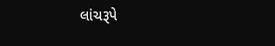લાંચરૂપે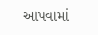આપવામાં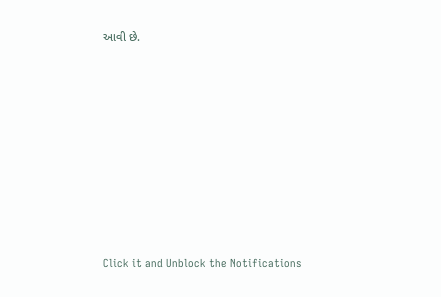આવી છે.












Click it and Unblock the Notifications